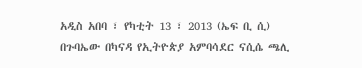አዲስ አበባ ፣ የካቲት 13 ፣ 2013 (ኤፍ ቢ ሲ) በጉባኤው በካናዳ የኢትዮጵያ አምባሳደር ናሲሴ ጫሊ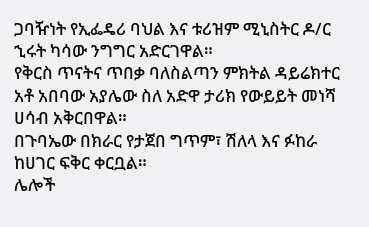ጋባዥነት የኢፌዴሪ ባህል እና ቱሪዝም ሚኒስትር ዶ/ር ኂሩት ካሳው ንግግር አድርገዋል።
የቅርስ ጥናትና ጥበቃ ባለስልጣን ምክትል ዳይሬክተር አቶ አበባው አያሌው ስለ አድዋ ታሪክ የውይይት መነሻ ሀሳብ አቅርበዋል።
በጉባኤው በክራር የታጀበ ግጥም፣ ሽለላ እና ፉከራ ከሀገር ፍቅር ቀርቧል።
ሌሎች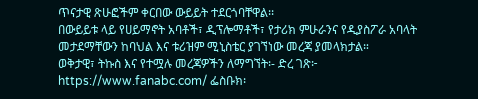ጥናታዊ ጽሁፎችም ቀርበው ውይይት ተደርጎባቸዋል፡፡
በውይይቱ ላይ የሀይማኖት አባቶች፣ ዲፕሎማቶች፣ የታሪክ ምሁራንና የዲያስፖራ አባላት መታደማቸውን ከባህል እና ቱሪዝም ሚኒስቴር ያገኘነው መረጃ ያመላክታል።
ወቅታዊ፣ ትኩስ እና የተሟሉ መረጃዎችን ለማግኘት፡- ድረ ገጽ፦ https://www.fanabc.com/ ፌስቡክ፡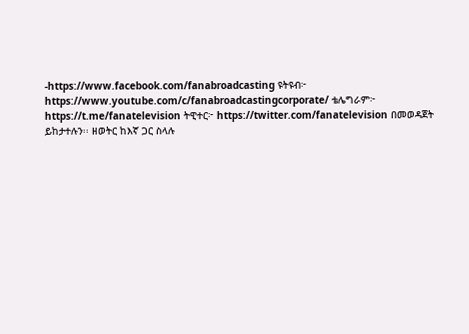-https://www.facebook.com/fanabroadcasting ዩትዩብ፦ https://www.youtube.com/c/fanabroadcastingcorporate/ ቴሌግራም፦ https://t.me/fanatelevision ትዊተር፦ https://twitter.com/fanatelevision በመወዳጀት ይከታተሉን፡፡ ዘወትር ከእኛ ጋር ስላሉ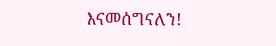እናመሰግናለን!